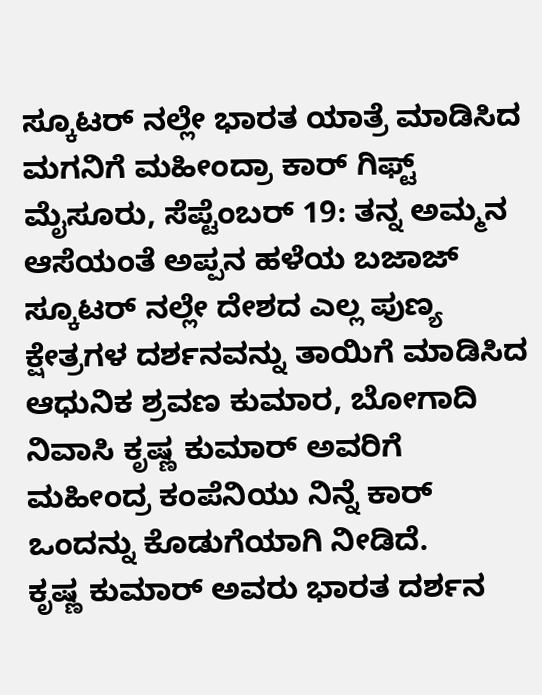ಸ್ಕೂಟರ್ ನಲ್ಲೇ ಭಾರತ ಯಾತ್ರೆ ಮಾಡಿಸಿದ ಮಗನಿಗೆ ಮಹೀಂದ್ರಾ ಕಾರ್ ಗಿಫ್ಟ್
ಮೈಸೂರು, ಸೆಪ್ಟೆಂಬರ್ 19: ತನ್ನ ಅಮ್ಮನ ಆಸೆಯಂತೆ ಅಪ್ಪನ ಹಳೆಯ ಬಜಾಜ್ ಸ್ಕೂಟರ್ ನಲ್ಲೇ ದೇಶದ ಎಲ್ಲ ಪುಣ್ಯ ಕ್ಷೇತ್ರಗಳ ದರ್ಶನವನ್ನು ತಾಯಿಗೆ ಮಾಡಿಸಿದ ಆಧುನಿಕ ಶ್ರವಣ ಕುಮಾರ, ಬೋಗಾದಿ ನಿವಾಸಿ ಕೃಷ್ಣ ಕುಮಾರ್ ಅವರಿಗೆ ಮಹೀಂದ್ರ ಕಂಪೆನಿಯು ನಿನ್ನೆ ಕಾರ್ ಒಂದನ್ನು ಕೊಡುಗೆಯಾಗಿ ನೀಡಿದೆ.
ಕೃಷ್ಣ ಕುಮಾರ್ ಅವರು ಭಾರತ ದರ್ಶನ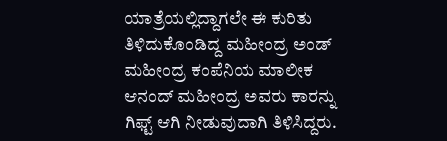ಯಾತ್ರೆಯಲ್ಲಿದ್ದಾಗಲೇ ಈ ಕುರಿತು ತಿಳಿದುಕೊಂಡಿದ್ದ ಮಹೀಂದ್ರ ಅಂಡ್ ಮಹೀಂದ್ರ ಕಂಪೆನಿಯ ಮಾಲೀಕ ಆನಂದ್ ಮಹೀಂದ್ರ ಅವರು ಕಾರನ್ನು ಗಿಫ್ಟ್ ಆಗಿ ನೀಡುವುದಾಗಿ ತಿಳಿಸಿದ್ದರು.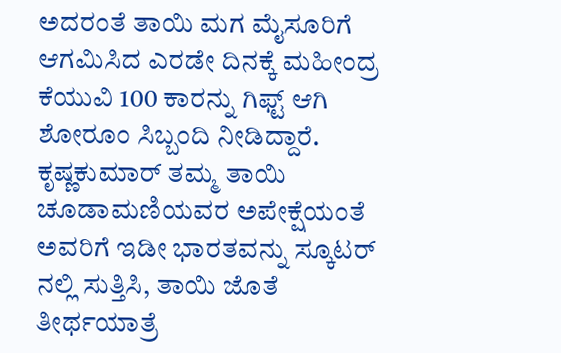ಅದರಂತೆ ತಾಯಿ ಮಗ ಮೈಸೂರಿಗೆ ಆಗಮಿಸಿದ ಎರಡೇ ದಿನಕ್ಕೆ ಮಹೀಂದ್ರ ಕೆಯುವಿ 100 ಕಾರನ್ನು ಗಿಫ್ಟ್ ಆಗಿ ಶೋರೂಂ ಸಿಬ್ಬಂದಿ ನೀಡಿದ್ದಾರೆ. ಕೃಷ್ಣಕುಮಾರ್ ತಮ್ಮ ತಾಯಿ ಚೂಡಾಮಣಿಯವರ ಅಪೇಕ್ಷೆಯಂತೆ ಅವರಿಗೆ ಇಡೀ ಭಾರತವನ್ನು ಸ್ಕೂಟರ್ ನಲ್ಲಿ ಸುತ್ತಿಸಿ, ತಾಯಿ ಜೊತೆ ತೀರ್ಥಯಾತ್ರೆ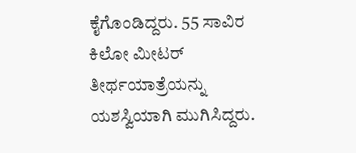ಕೈಗೊಂಡಿದ್ದರು. 55 ಸಾವಿರ ಕಿಲೋ ಮೀಟರ್ ತೀರ್ಥಯಾತ್ರೆಯನ್ನು ಯಶಸ್ವಿಯಾಗಿ ಮುಗಿಸಿದ್ದರು.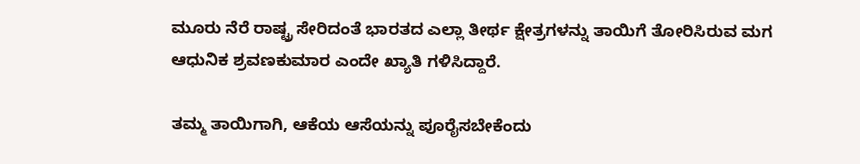ಮೂರು ನೆರೆ ರಾಷ್ಟ್ರ ಸೇರಿದಂತೆ ಭಾರತದ ಎಲ್ಲಾ ತೀರ್ಥ ಕ್ಷೇತ್ರಗಳನ್ನು ತಾಯಿಗೆ ತೋರಿಸಿರುವ ಮಗ ಆಧುನಿಕ ಶ್ರವಣಕುಮಾರ ಎಂದೇ ಖ್ಯಾತಿ ಗಳಿಸಿದ್ದಾರೆ.

ತಮ್ಮ ತಾಯಿಗಾಗಿ, ಆಕೆಯ ಆಸೆಯನ್ನು ಪೂರೈಸಬೇಕೆಂದು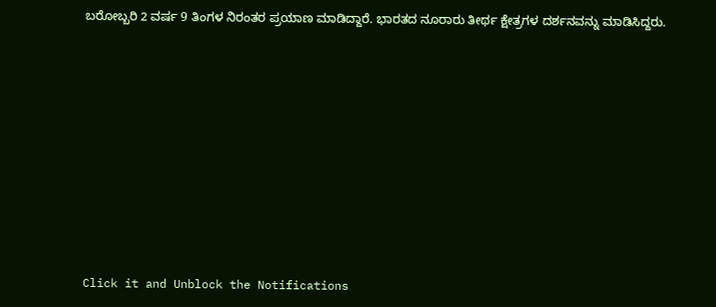ಬರೋಬ್ಬರಿ 2 ವರ್ಷ 9 ತಿಂಗಳ ನಿರಂತರ ಪ್ರಯಾಣ ಮಾಡಿದ್ದಾರೆ. ಭಾರತದ ನೂರಾರು ತೀರ್ಥ ಕ್ಷೇತ್ರಗಳ ದರ್ಶನವನ್ನು ಮಾಡಿಸಿದ್ದರು.












Click it and Unblock the Notifications